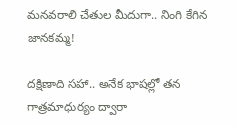మ‌న‌వ‌రాలి చేతుల మీదుగా.. నింగి కేగిన జాన‌క‌మ్మ‌!

ద‌క్షిణాది స‌హా.. అనేక భాష‌ల్లో త‌న గాత్రమాధుర్యం ద్వారా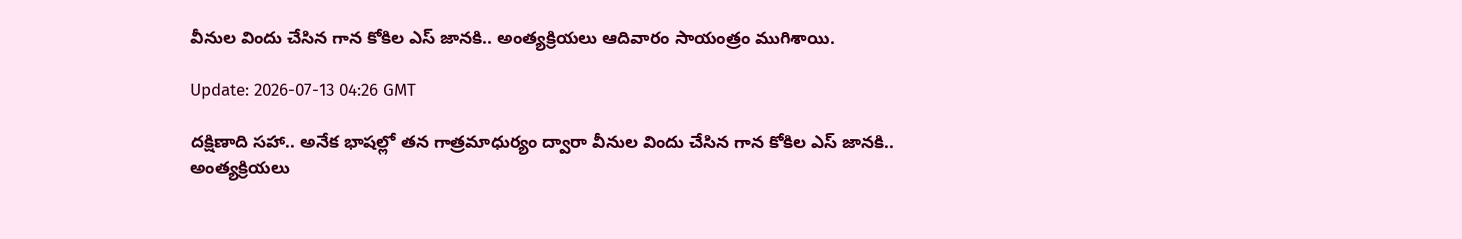వీనుల విందు చేసిన గాన కోకిల ఎస్ జాన‌కి.. అంత్య‌క్రియలు ఆదివారం సాయంత్రం ముగిశాయి.

Update: 2026-07-13 04:26 GMT

ద‌క్షిణాది స‌హా.. అనేక భాష‌ల్లో త‌న గాత్రమాధుర్యం ద్వారా వీనుల విందు చేసిన గాన కోకిల ఎస్ జాన‌కి.. అంత్య‌క్రియలు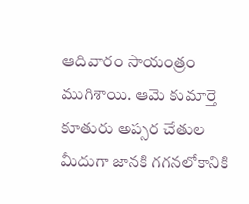ఆదివారం సాయంత్రం ముగిశాయి. ఆమె కుమార్తె కూతురు అప్స‌ర చేతుల మీదుగా జాన‌కి గ‌గ‌న‌లోకానికి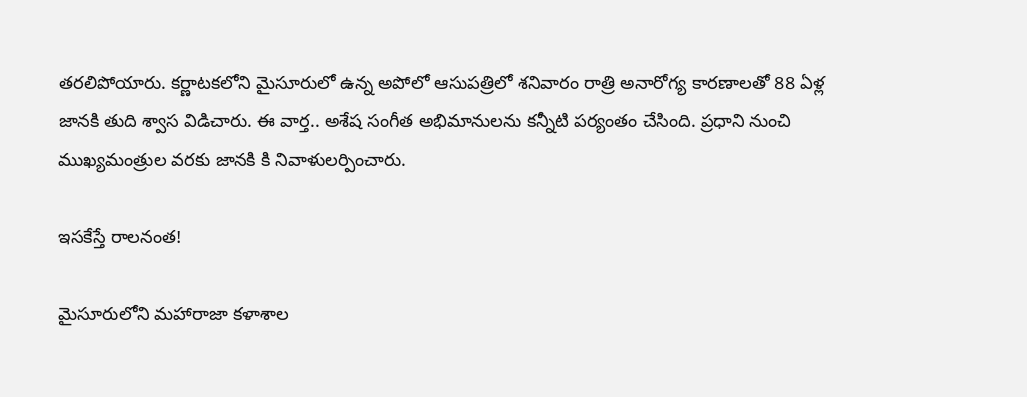త‌ర‌లిపోయారు. క‌ర్ణాట‌క‌లోని మైసూరులో ఉన్న అపోలో ఆసుప‌త్రిలో శ‌నివారం రాత్రి అనారోగ్య కార‌ణాల‌తో 88 ఏళ్ల జాన‌కి తుది శ్వాస విడిచారు. ఈ వార్త‌.. అశేష సంగీత అభిమానుల‌ను క‌న్నీటి ప‌ర్యంతం చేసింది. ప్ర‌ధాని నుంచి ముఖ్య‌మంత్రుల వ‌రకు జాన‌కి కి నివాళుల‌ర్పించారు.

ఇస‌కేస్తే రాల‌నంత‌!

మైసూరులోని మ‌హారాజా క‌ళాశాల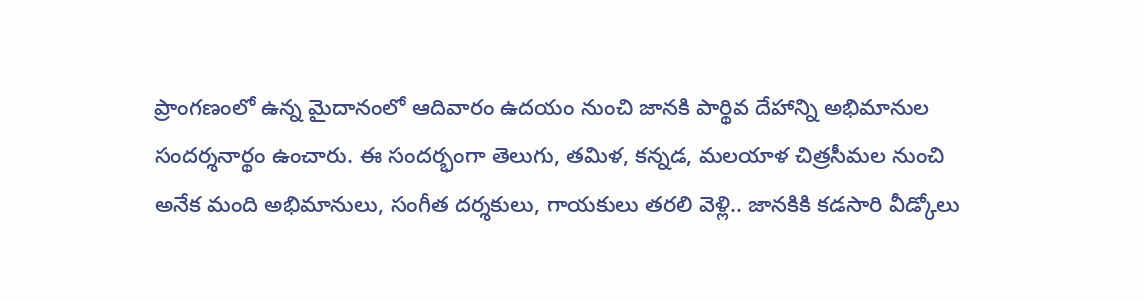ప్రాంగణంలో ఉన్న మైదానంలో ఆదివారం ఉదయం నుంచి జాన‌కి పార్థివ దేహాన్ని అభిమానుల సంద‌ర్శ‌నార్థం ఉంచారు. ఈ సంద‌ర్భంగా తెలుగు, త‌మిళ‌, క‌న్న‌డ, మ‌ల‌యాళ చిత్ర‌సీమ‌ల నుంచి అనేక మంది అభిమానులు, సంగీత ద‌ర్శ‌కులు, గాయ‌కులు త‌ర‌లి వెళ్లి.. జాన‌కికి క‌డ‌సారి వీడ్కోలు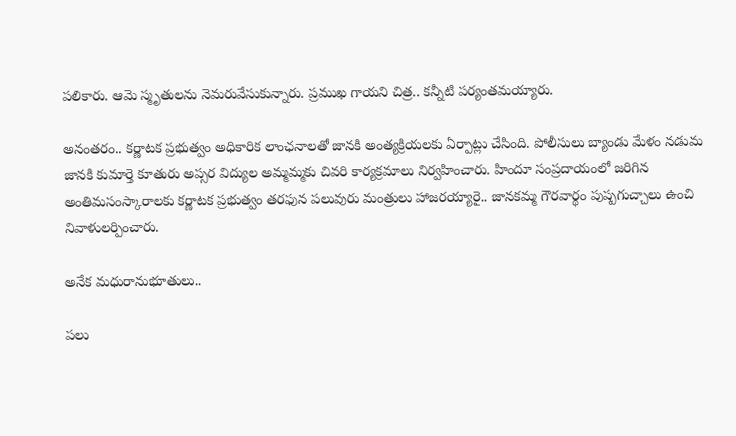ప‌లికారు. ఆమె స్మృతుల‌ను నెమ‌రువేసుకున్నారు. ప్ర‌ముఖ గాయ‌ని చిత్ర‌.. క‌న్నీటి ప‌ర్యంత‌మ‌య్యారు.

అనంత‌రం.. క‌ర్ణాట‌క ప్ర‌భుత్వం అధికారిక లాంఛ‌నాల‌తో జాన‌కి అంత్య‌క్రియ‌ల‌కు ఏర్పాట్లు చేసింది. పోలీసులు బ్యాండు మేళం నడుమ జాన‌కి కుమార్తె కూతురు అప్స‌ర విద్యుల అమ్మ‌మ్మ‌కు చివ‌రి కార్య‌క్ర‌మాలు నిర్వ‌హించారు. హిందూ సంప్ర‌దాయంలో జ‌రిగిన అంతిమ‌సంస్కారాల‌కు క‌ర్ణాట‌క ప్ర‌భుత్వం త‌ర‌ఫున ప‌లువురు మంత్రులు హాజ‌ర‌య్యారై.. జాన‌క‌మ్మ గౌర‌వార్థం పుష్ప‌గుచ్చాలు ఉంచి నివాళుల‌ర్పించారు.

అనేక మ‌ధురానుభూతులు..

ప‌లు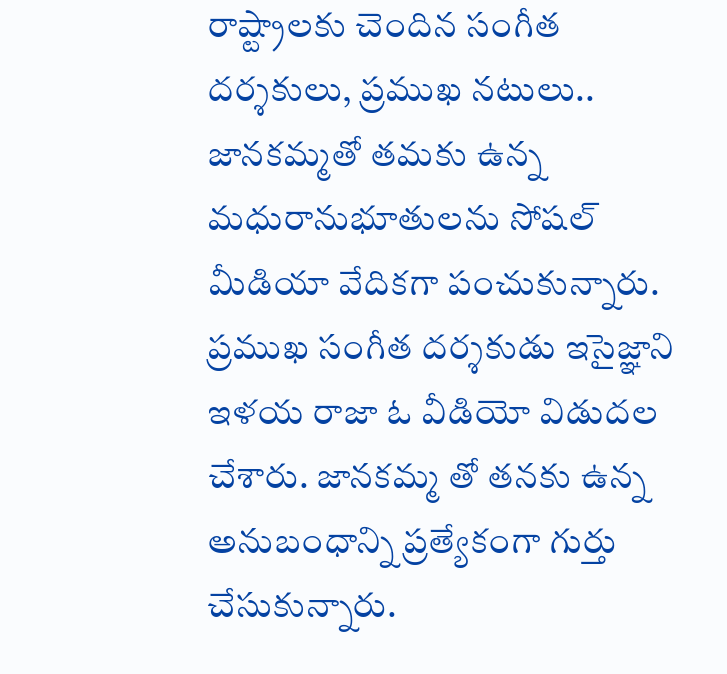రాష్ట్రాలకు చెందిన సంగీత ద‌ర్శ‌కులు, ప్ర‌ముఖ న‌టులు.. జాన‌క‌మ్మ‌తో త‌మ‌కు ఉన్న మ‌ధురానుభూతుల‌ను సోష‌ల్ మీడియా వేదిక‌గా పంచుకున్నారు. ప్ర‌ముఖ సంగీత ద‌ర్శ‌కుడు ఇసైజ్ఞాని ఇళ‌య రాజా ఓ వీడియో విడుద‌ల చేశారు. జాన‌క‌మ్మ తో త‌న‌కు ఉన్న అనుబంధాన్ని ప్ర‌త్యేకంగా గుర్తు చేసుకున్నారు.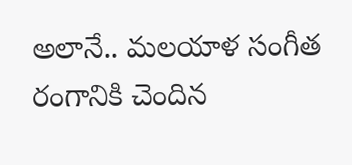అలానే.. మ‌ల‌యాళ సంగీత రంగానికి చెందిన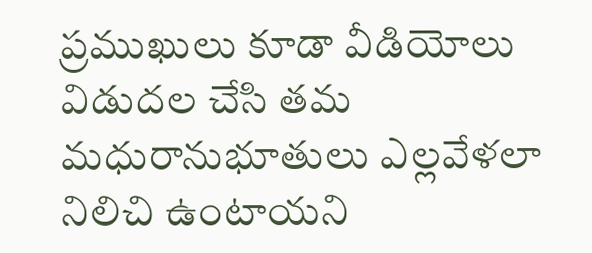ప్ర‌ముఖులు కూడా వీడియోలు విడుద‌ల చేసి త‌మ మ‌ధురానుభూతులు ఎల్ల‌వేళ‌లా నిలిచి ఉంటాయ‌ని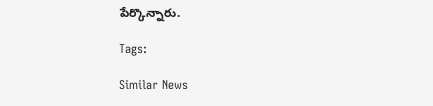పేర్కొన్నారు.

Tags:

Similar News